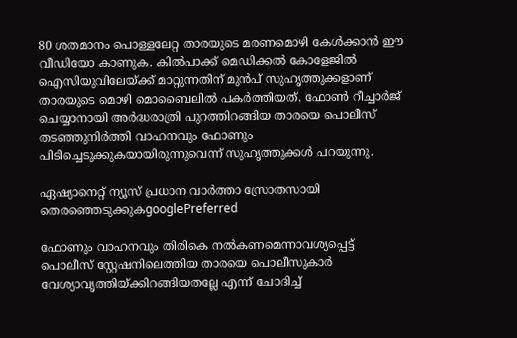80 ശതമാനം പൊള്ളലേറ്റ താരയുടെ മരണമൊഴി കേള്‍ക്കാന്‍ ഈ വീഡിയോ കാണുക. കില്‍പാക്ക് മെഡിക്കല്‍ കോളേജില്‍ ഐസിയുവിലേയ്ക്ക് മാറ്റുന്നതിന് മുന്‍പ് സുഹൃത്തുക്കളാണ് താരയുടെ മൊഴി മൊബൈലില്‍ പകര്‍ത്തിയത്. ഫോണ്‍ റീച്ചാര്‍ജ് ചെയ്യാനായി അര്‍ദ്ധരാത്രി പുറത്തിറങ്ങിയ താരയെ പൊലീസ് തടഞ്ഞുനിര്‍ത്തി വാഹനവും ഫോണും പിടിച്ചെടുക്കുകയായിരുന്നുവെന്ന് സുഹൃത്തുക്കള്‍ പറയുന്നു.

ഏഷ്യാനെറ്റ് ന്യൂസ് പ്രധാന വാർത്താ സ്രോതസായി തെരഞ്ഞെടുക്കുകgooglePreferred

ഫോണും വാഹനവും തിരികെ നല്‍കണമെന്നാവശ്യപ്പെട്ട് പൊലീസ് സ്റ്റേഷനിലെത്തിയ താരയെ പൊലീസുകാര്‍ വേശ്യാവൃത്തിയ്ക്കിറങ്ങിയതല്ലേ എന്ന് ചോദിച്ച്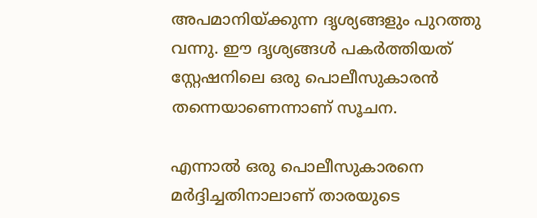അപമാനിയ്ക്കുന്ന ദൃശ്യങ്ങളും പുറത്തു വന്നു. ഈ ദൃശ്യങ്ങള്‍ പകര്‍ത്തിയത് സ്റ്റേഷനിലെ ഒരു പൊലീസുകാരന്‍ തന്നെയാണെന്നാണ് സൂചന.

എന്നാല്‍ ഒരു പൊലീസുകാരനെ മര്‍ദ്ദിച്ചതിനാലാണ് താരയുടെ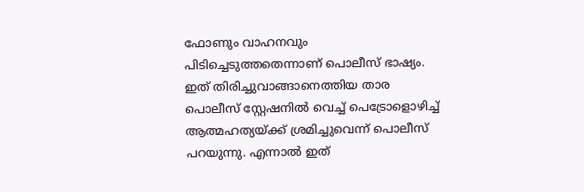ഫോണും വാഹനവും പിടിച്ചെടുത്തതെന്നാണ് പൊലീസ് ഭാഷ്യം. ഇത് തിരിച്ചുവാങ്ങാനെത്തിയ താര പൊലീസ് സ്റ്റേഷനില്‍ വെച്ച് പെട്രോളൊഴിച്ച് ആത്മഹത്യയ്ക്ക് ശ്രമിച്ചുവെന്ന് പൊലീസ് പറയുന്നു. എന്നാല്‍ ഇത്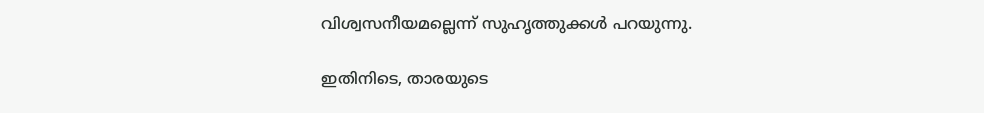വിശ്വസനീയമല്ലെന്ന് സുഹൃത്തുക്കള്‍ പറയുന്നു.

ഇതിനിടെ, താരയുടെ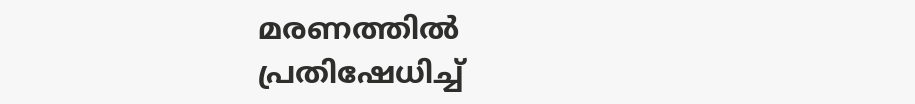മരണത്തില്‍ പ്രതിഷേധിച്ച്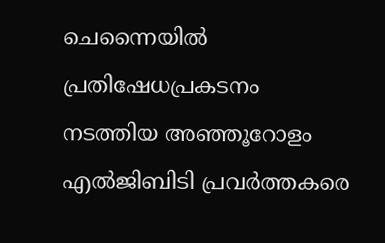ചെന്നൈയില്‍ പ്രതിഷേധപ്രകടനം നടത്തിയ അഞ്ഞൂറോളം എല്‍ജിബിടി പ്രവര്‍ത്തകരെ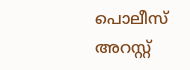പൊലീസ് അറസ്റ്റ്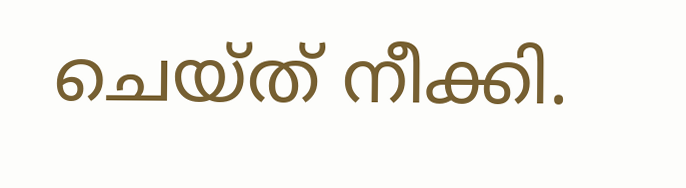ചെയ്ത് നീക്കി.